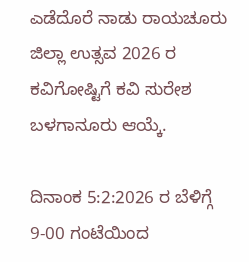ಎಡೆದೊರೆ ನಾಡು ರಾಯಚೂರು ಜಿಲ್ಲಾ ಉತ್ಸವ 2026 ರ ಕವಿಗೋಷ್ಟಿಗೆ ಕವಿ ಸುರೇಶ ಬಳಗಾನೂರು ಆಯ್ಕೆ.

ದಿನಾಂಕ 5:2:2026 ರ ಬೆಳಿಗ್ಗೆ 9-00 ಗಂಟೆಯಿಂದ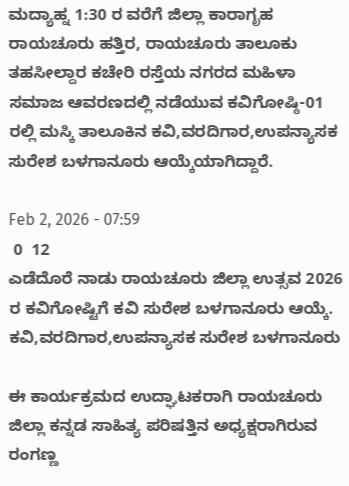ಮದ್ಯಾಹ್ನ 1:30 ರ ವರೆಗೆ ಜಿಲ್ಲಾ ಕಾರಾಗೃಹ ರಾಯಚೂರು ಹತ್ತಿರ, ರಾಯಚೂರು ತಾಲೂಕು ತಹಸೀಲ್ದಾರ ಕಚೇರಿ ರಸ್ತೆಯ ನಗರದ ಮಹಿಳಾ ಸಮಾಜ ಆವರಣದಲ್ಲಿ ನಡೆಯುವ ಕವಿಗೋಷ್ಠಿ-01 ರಲ್ಲಿ ಮಸ್ಕಿ ತಾಲೂಕಿನ ಕವಿ,ವರದಿಗಾರ,ಉಪನ್ಯಾಸಕ ಸುರೇಶ ಬಳಗಾನೂರು ಆಯ್ಕೆಯಾಗಿದ್ದಾರೆ.

Feb 2, 2026 - 07:59
 0  12
ಎಡೆದೊರೆ ನಾಡು ರಾಯಚೂರು ಜಿಲ್ಲಾ ಉತ್ಸವ 2026 ರ ಕವಿಗೋಷ್ಟಿಗೆ ಕವಿ ಸುರೇಶ ಬಳಗಾನೂರು ಆಯ್ಕೆ.
ಕವಿ,ವರದಿಗಾರ,ಉಪನ್ಯಾಸಕ ಸುರೇಶ ಬಳಗಾನೂರು

ಈ ಕಾರ್ಯಕ್ರಮದ ಉದ್ಘಾಟಕರಾಗಿ ರಾಯಚೂರು ಜಿಲ್ಲಾ ಕನ್ನಡ ಸಾಹಿತ್ಯ ಪರಿಷತ್ತಿನ ಅಧ್ಯಕ್ಷರಾಗಿರುವ ರಂಗಣ್ಣ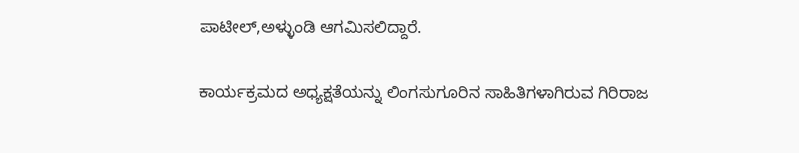ಪಾಟೀಲ್,ಅಳ್ಳುಂಡಿ ಆಗಮಿಸಲಿದ್ದಾರೆ.

ಕಾರ್ಯಕ್ರಮದ ಅಧ್ಯಕ್ಷತೆಯನ್ನು ಲಿಂಗಸುಗೂರಿನ ಸಾಹಿತಿಗಳಾಗಿರುವ ಗಿರಿರಾಜ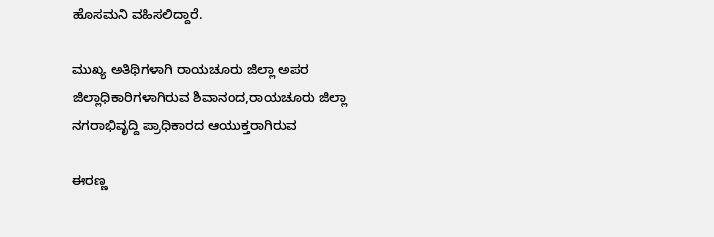ಹೊಸಮನಿ ವಹಿಸಲಿದ್ದಾರೆ.

ಮುಖ್ಯ ಅತಿಥಿಗಳಾಗಿ ರಾಯಚೂರು ಜಿಲ್ಲಾ ಅಪರ ಜಿಲ್ಲಾಧಿಕಾರಿಗಳಾಗಿರುವ ಶಿವಾನಂದ,ರಾಯಚೂರು ಜಿಲ್ಲಾ ನಗರಾಭಿವೃದ್ದಿ ಪ್ರಾಧಿಕಾರದ ಆಯುಕ್ತರಾಗಿರುವ

ಈರಣ್ಣ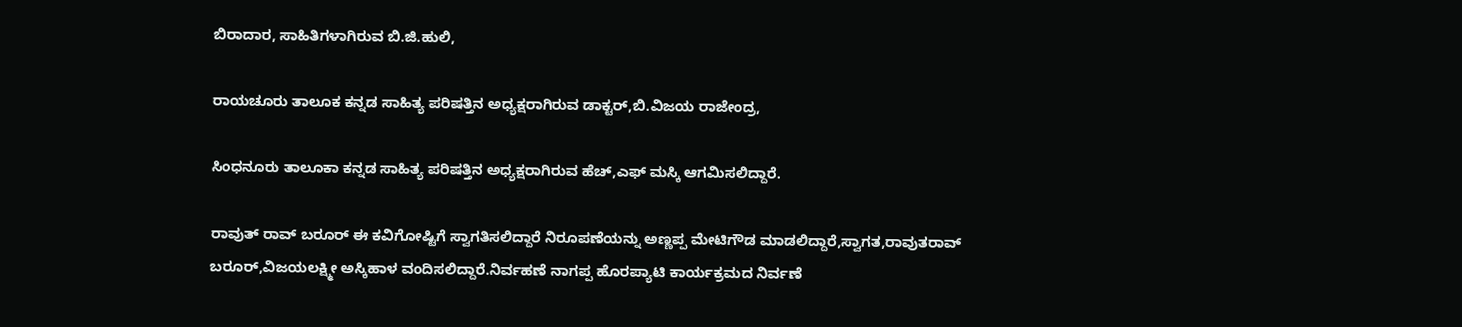ಬಿರಾದಾರ, ಸಾಹಿತಿಗಳಾಗಿರುವ ಬಿ.ಜಿ.ಹುಲಿ,

ರಾಯಚೂರು ತಾಲೂಕ ಕನ್ನಡ ಸಾಹಿತ್ಯ ಪರಿಷತ್ತಿನ ಅಧ್ಯಕ್ಷರಾಗಿರುವ ಡಾಕ್ಟರ್,ಬಿ.ವಿಜಯ ರಾಜೇಂದ್ರ,

ಸಿಂಧನೂರು ತಾಲೂಕಾ ಕನ್ನಡ ಸಾಹಿತ್ಯ ಪರಿಷತ್ತಿನ ಅಧ್ಯಕ್ಷರಾಗಿರುವ ಹೆಚ್,ಎಫ್ ಮಸ್ಕಿ ಆಗಮಿಸಲಿದ್ದಾರೆ.

ರಾವುತ್ ರಾವ್ ಬರೂರ್ ಈ ಕವಿಗೋಷ್ಟಿಗೆ ಸ್ವಾಗತಿಸಲಿದ್ದಾರೆ ನಿರೂಪಣೆಯನ್ನು ಅಣ್ಣಪ್ಪ ಮೇಟಿಗೌಡ ಮಾಡಲಿದ್ದಾರೆ,ಸ್ವಾಗತ,ರಾವುತರಾವ್ ಬರೂರ್,ವಿಜಯಲಕ್ಷ್ಮೀ ಅಸ್ಕಿಹಾಳ ವಂದಿಸಲಿದ್ದಾರೆ.ನಿರ್ವಹಣೆ ನಾಗಪ್ಪ ಹೊರಪ್ಯಾಟಿ ಕಾರ್ಯಕ್ರಮದ ನಿರ್ವಣೆ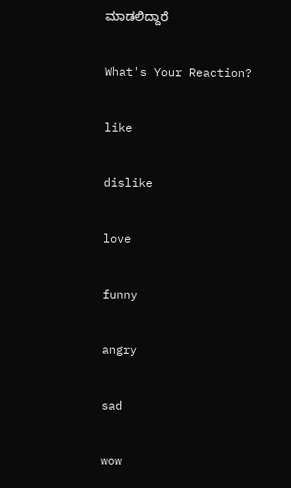ಮಾಡಲಿದ್ದಾರೆ

What's Your Reaction?

like

dislike

love

funny

angry

sad

wow